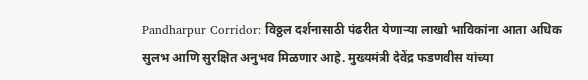Pandharpur Corridor: विठ्ठल दर्शनासाठी पंढरीत येणाऱ्या लाखो भाविकांना आता अधिक सुलभ आणि सुरक्षित अनुभव मिळणार आहे. मुख्यमंत्री देवेंद्र फडणवीस यांच्या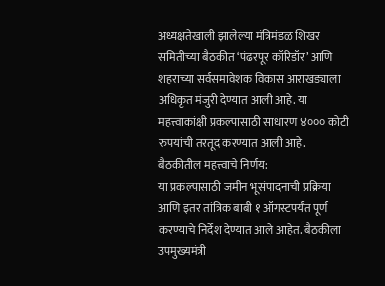अध्यक्षतेखाली झालेल्या मंत्रिमंडळ शिखर समितीच्या बैठकीत ‘पंढरपूर कॉरिडॉर’ आणि शहराच्या सर्वसमावेशक विकास आराखड्याला अधिकृत मंजुरी देण्यात आली आहे. या महत्त्वाकांक्षी प्रकल्पासाठी साधारण ४००० कोटी रुपयांची तरतूद करण्यात आली आहे.
बैठकीतील महत्त्वाचे निर्णय:
या प्रकल्पासाठी जमीन भूसंपादनाची प्रक्रिया आणि इतर तांत्रिक बाबी १ ऑगस्टपर्यंत पूर्ण करण्याचे निर्देश देण्यात आले आहेत. बैठकीला उपमुख्यमंत्री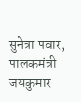सुनेत्रा पवार, पालकमंत्री जयकुमार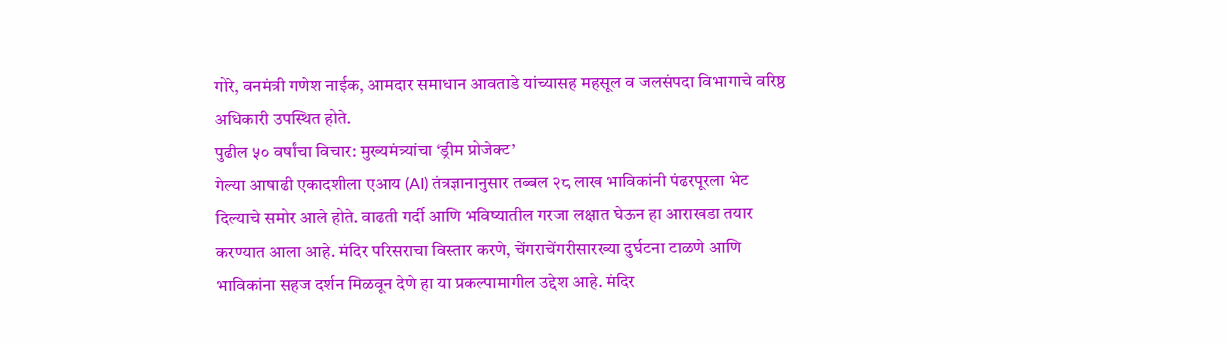गोरे, वनमंत्री गणेश नाईक, आमदार समाधान आवताडे यांच्यासह महसूल व जलसंपदा विभागाचे वरिष्ठ अधिकारी उपस्थित होते.
पुढील ५० वर्षांचा विचार: मुख्यमंत्र्यांचा ‘ड्रीम प्रोजेक्ट’
गेल्या आषाढी एकादशीला एआय (AI) तंत्रज्ञानानुसार तब्बल २८ लाख भाविकांनी पंढरपूरला भेट दिल्याचे समोर आले होते. वाढती गर्दी आणि भविष्यातील गरजा लक्षात घेऊन हा आराखडा तयार करण्यात आला आहे. मंदिर परिसराचा विस्तार करणे, चेंगराचेंगरीसारख्या दुर्घटना टाळणे आणि भाविकांना सहज दर्शन मिळवून देणे हा या प्रकल्पामागील उद्देश आहे. मंदिर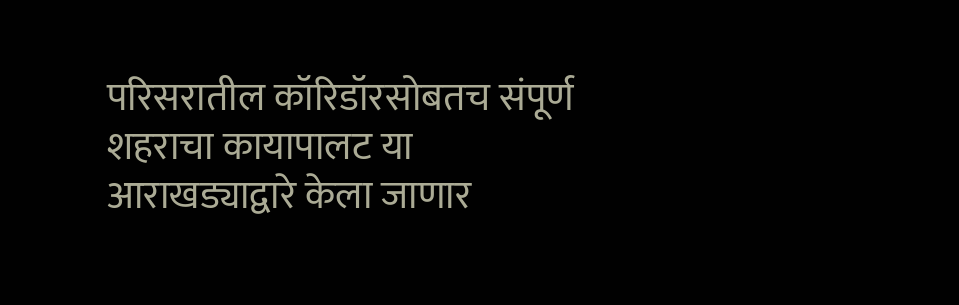परिसरातील कॉरिडॉरसोबतच संपूर्ण शहराचा कायापालट या आराखड्याद्वारे केला जाणार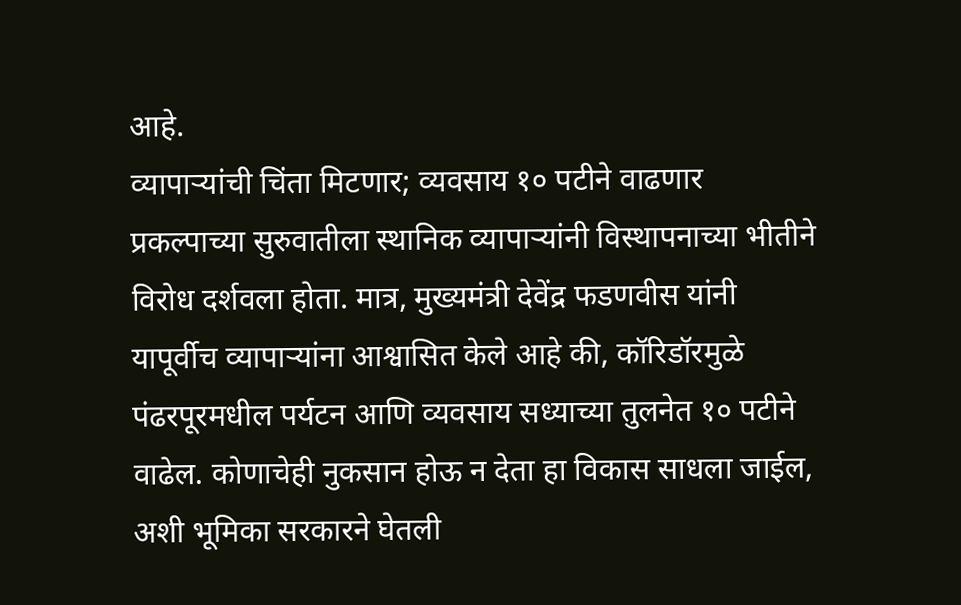आहे.
व्यापाऱ्यांची चिंता मिटणार; व्यवसाय १० पटीने वाढणार
प्रकल्पाच्या सुरुवातीला स्थानिक व्यापाऱ्यांनी विस्थापनाच्या भीतीने विरोध दर्शवला होता. मात्र, मुख्यमंत्री देवेंद्र फडणवीस यांनी यापूर्वीच व्यापाऱ्यांना आश्वासित केले आहे की, कॉरिडॉरमुळे पंढरपूरमधील पर्यटन आणि व्यवसाय सध्याच्या तुलनेत १० पटीने वाढेल. कोणाचेही नुकसान होऊ न देता हा विकास साधला जाईल, अशी भूमिका सरकारने घेतली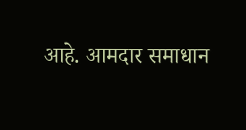आहे. आमदार समाधान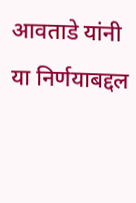आवताडे यांनी या निर्णयाबद्दल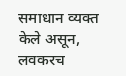समाधान व्यक्त केले असून, लवकरच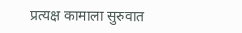प्रत्यक्ष कामाला सुरुवात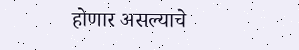होणार असल्याचे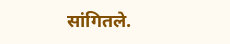सांगितले.